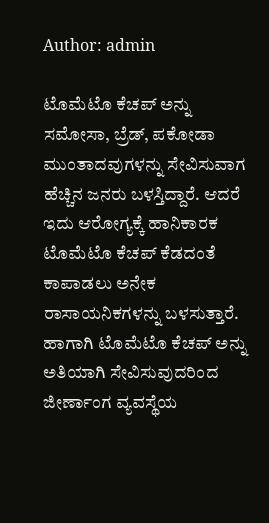Author: admin

ಟೊಮೆಟೊ ಕೆಚಪ್ ಅನ್ನು ಸಮೋಸಾ, ಬ್ರೆಡ್, ಪಕೋಡಾ ಮುಂತಾದವುಗಳನ್ನು ಸೇವಿಸುವಾಗ ಹೆಚ್ಚಿನ ಜನರು ಬಳಸ್ತಿದ್ದಾರೆ. ಆದರೆ ಇದು ಆರೋಗ್ಯಕ್ಕೆ ಹಾನಿಕಾರಕ ಟೊಮೆಟೊ ಕೆಚಪ್ ಕೆಡದಂತೆ ಕಾಪಾಡಲು ಅನೇಕ ರಾಸಾಯನಿಕಗಳನ್ನು ಬಳಸುತ್ತಾರೆ. ಹಾಗಾಗಿ ಟೊಮೆಟೊ ಕೆಚಪ್ ಅನ್ನು ಅತಿಯಾಗಿ ಸೇವಿಸುವುದರಿಂದ ಜೀರ್ಣಾಂಗ ವ್ಯವಸ್ಥೆಯ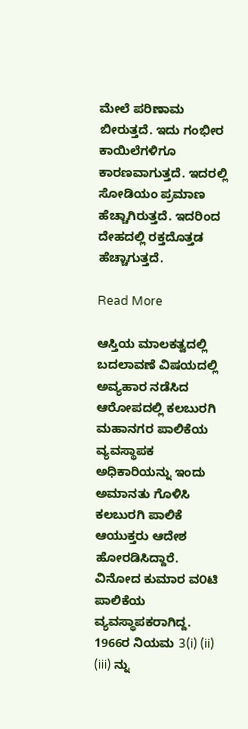ಮೇಲೆ ಪರಿಣಾಮ ಬೀರುತ್ತದೆ. ಇದು ಗಂಭೀರ ಕಾಯಿಲೆಗಳಿಗೂ ಕಾರಣವಾಗುತ್ತದೆ. ಇದರಲ್ಲಿ ಸೋಡಿಯಂ ಪ್ರಮಾಣ ಹೆಚ್ಚಾಗಿರುತ್ತದೆ. ಇದರಿಂದ ದೇಹದಲ್ಲಿ ರಕ್ತದೊತ್ತಡ ಹೆಚ್ಚಾಗುತ್ತದೆ.

Read More

ಆಸ್ತಿಯ ಮಾಲಕತ್ವದಲ್ಲಿ ಬದಲಾವಣೆ ವಿಷಯದಲ್ಲಿ ಅವ್ಯಹಾರ ನಡೆಸಿದ ಆರೋಪದಲ್ಲಿ ಕಲಬುರಗಿ ಮಹಾನಗರ ಪಾಲಿಕೆಯ ವ್ಯವಸ್ಥಾಪಕ ಅಧಿಕಾರಿಯನ್ನು ಇಂದು ಅಮಾನತು ಗೊಳಿಸಿ ಕಲಬುರಗಿ ಪಾಲಿಕೆ ಆಯುಕ್ತರು ಆದೇಶ ಹೋರಡಿಸಿದ್ದಾರೆ. ವಿನೋದ ಕುಮಾರ ವ೦ಟಿ ಪಾಲಿಕೆಯ ವ್ಯವಸ್ಥಾಪಕರಾಗಿದ್ದ. 1966ರ ನಿಯಮ 3(i) (ii) (iii) ನ್ನು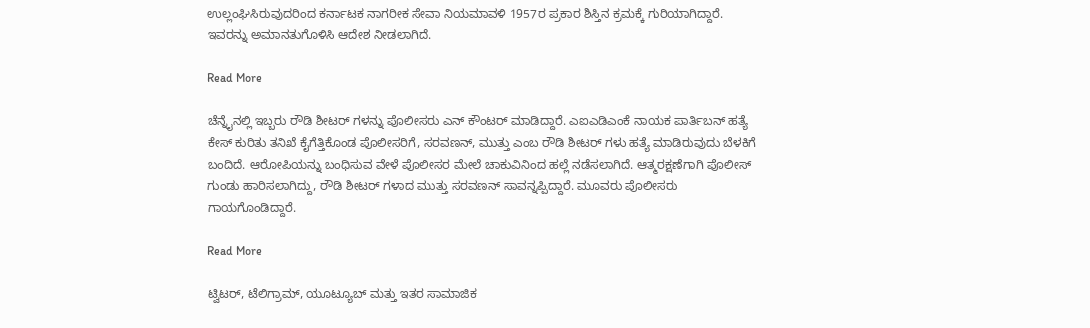ಉಲ್ಲಂಘಿಸಿರುವುದರಿಂದ ಕರ್ನಾಟಕ ನಾಗರೀಕ ಸೇವಾ ನಿಯಮಾವಳಿ 1957ರ ಪ್ರಕಾರ ಶಿಸ್ತಿನ ಕ್ರಮಕ್ಕೆ ಗುರಿಯಾಗಿದ್ದಾರೆ. ಇವರನ್ನು ಅಮಾನತುಗೊಳಿಸಿ ಆದೇಶ ನೀಡಲಾಗಿದೆ.

Read More

ಚೆನ್ನೈನಲ್ಲಿ ಇಬ್ಬರು ರೌಡಿ ಶೀಟರ್ ಗಳನ್ನು ಪೊಲೀಸರು ಎನ್ ಕೌಂಟರ್ ಮಾಡಿದ್ದಾರೆ. ಎಐಎಡಿಎಂಕೆ ನಾಯಕ ಪಾರ್ತಿಬನ್ ಹತ್ಯೆ ಕೇಸ್ ಕುರಿತು ತನಿಖೆ ಕೈಗೆತ್ತಿಕೊಂಡ ಪೊಲೀಸರಿಗೆ, ಸರವಣನ್, ಮುತ್ತು ಎಂಬ ರೌಡಿ ಶೀಟರ್ ಗಳು ಹತ್ಯೆ ಮಾಡಿರುವುದು ಬೆಳಕಿಗೆ ಬಂದಿದೆ. ಆರೋಪಿಯನ್ನು ಬಂಧಿಸುವ ವೇಳೆ ಪೊಲೀಸರ ಮೇಲೆ ಚಾಕುವಿನಿಂದ ಹಲ್ಲೆ ನಡೆಸಲಾಗಿದೆ. ಆತ್ಮರಕ್ಷಣೆಗಾಗಿ ಪೊಲೀಸ್ ಗುಂಡು ಹಾರಿಸಲಾಗಿದ್ದು, ರೌಡಿ ಶೀಟರ್‌ ಗಳಾದ ಮುತ್ತು ಸರವಣನ್ ಸಾವನ್ನಪ್ಪಿದ್ದಾರೆ. ಮೂವರು ಪೊಲೀಸರು ಗಾಯಗೊಂಡಿದ್ದಾರೆ.

Read More

ಟ್ವಿಟರ್, ಟೆಲಿಗ್ರಾಮ್, ಯೂಟ್ಯೂಬ್ ಮತ್ತು ಇತರ ಸಾಮಾಜಿಕ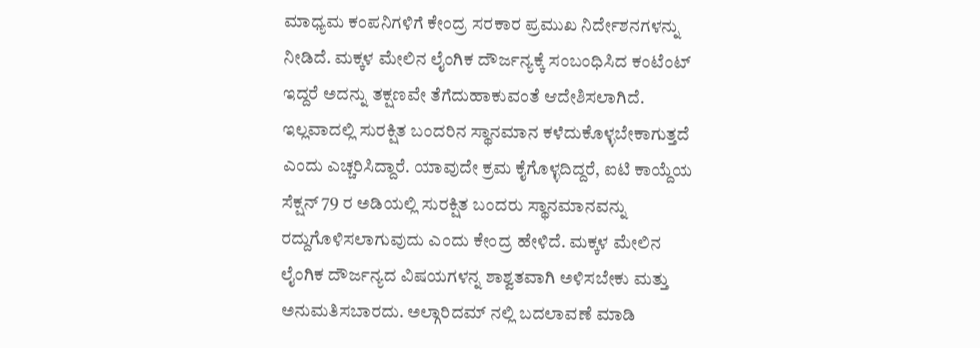ಮಾಧ್ಯಮ ಕಂಪನಿಗಳಿಗೆ ಕೇಂದ್ರ ಸರಕಾರ ಪ್ರಮುಖ ನಿರ್ದೇಶನಗಳನ್ನು ನೀಡಿದೆ. ಮಕ್ಕಳ ಮೇಲಿನ ಲೈಂಗಿಕ ದೌರ್ಜನ್ಯಕ್ಕೆ ಸಂಬಂಧಿಸಿದ ಕಂಟೆಂಟ್ ಇದ್ದರೆ ಅದನ್ನು ತಕ್ಷಣವೇ ತೆಗೆದುಹಾಕುವಂತೆ ಆದೇಶಿಸಲಾಗಿದೆ. ಇಲ್ಲವಾದಲ್ಲಿ ಸುರಕ್ಷಿತ ಬಂದರಿನ ಸ್ಥಾನಮಾನ ಕಳೆದುಕೊಳ್ಳಬೇಕಾಗುತ್ತದೆ ಎಂದು ಎಚ್ಚರಿಸಿದ್ದಾರೆ. ಯಾವುದೇ ಕ್ರಮ ಕೈಗೊಳ್ಳದಿದ್ದರೆ, ಐಟಿ ಕಾಯ್ದೆಯ ಸೆಕ್ಷನ್ 79 ರ ಅಡಿಯಲ್ಲಿ ಸುರಕ್ಷಿತ ಬಂದರು ಸ್ಥಾನಮಾನವನ್ನು ರದ್ದುಗೊಳಿಸಲಾಗುವುದು ಎಂದು ಕೇಂದ್ರ ಹೇಳಿದೆ. ಮಕ್ಕಳ ಮೇಲಿನ ಲೈಂಗಿಕ ದೌರ್ಜನ್ಯದ ವಿಷಯಗಳನ್ನ ಶಾಶ್ವತವಾಗಿ ಅಳಿಸಬೇಕು ಮತ್ತು ಅನುಮತಿಸಬಾರದು. ಅಲ್ಗಾರಿದಮ್ ನಲ್ಲಿ ಬದಲಾವಣೆ ಮಾಡಿ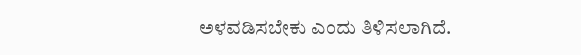ಅಳವಡಿಸಬೇಕು ಎಂದು ತಿಳಿಸಲಾಗಿದೆ.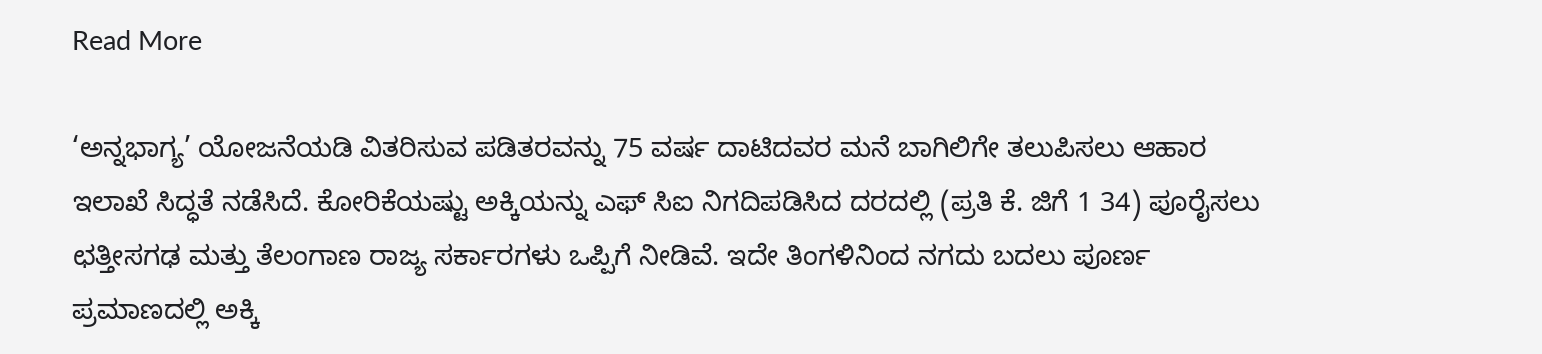Read More

‘ಅನ್ನಭಾಗ್ಯ’ ಯೋಜನೆಯಡಿ ವಿತರಿಸುವ ಪಡಿತರವನ್ನು 75 ವರ್ಷ ದಾಟಿದವರ ಮನೆ ಬಾಗಿಲಿಗೇ ತಲುಪಿಸಲು ಆಹಾರ ಇಲಾಖೆ ಸಿದ್ಧತೆ ನಡೆಸಿದೆ. ಕೋರಿಕೆಯಷ್ಟು ಅಕ್ಕಿಯನ್ನು ಎಫ್‌ ಸಿಐ ನಿಗದಿಪಡಿಸಿದ ದರದಲ್ಲಿ (ಪ್ರತಿ ಕೆ. ಜಿಗೆ 1 34) ಪೂರೈಸಲು ಛತ್ತೀಸಗಢ ಮತ್ತು ತೆಲಂಗಾಣ ರಾಜ್ಯ ಸರ್ಕಾರಗಳು ಒಪ್ಪಿಗೆ ನೀಡಿವೆ. ಇದೇ ತಿಂಗಳಿನಿಂದ ನಗದು ಬದಲು ಪೂರ್ಣ ಪ್ರಮಾಣದಲ್ಲಿ ಅಕ್ಕಿ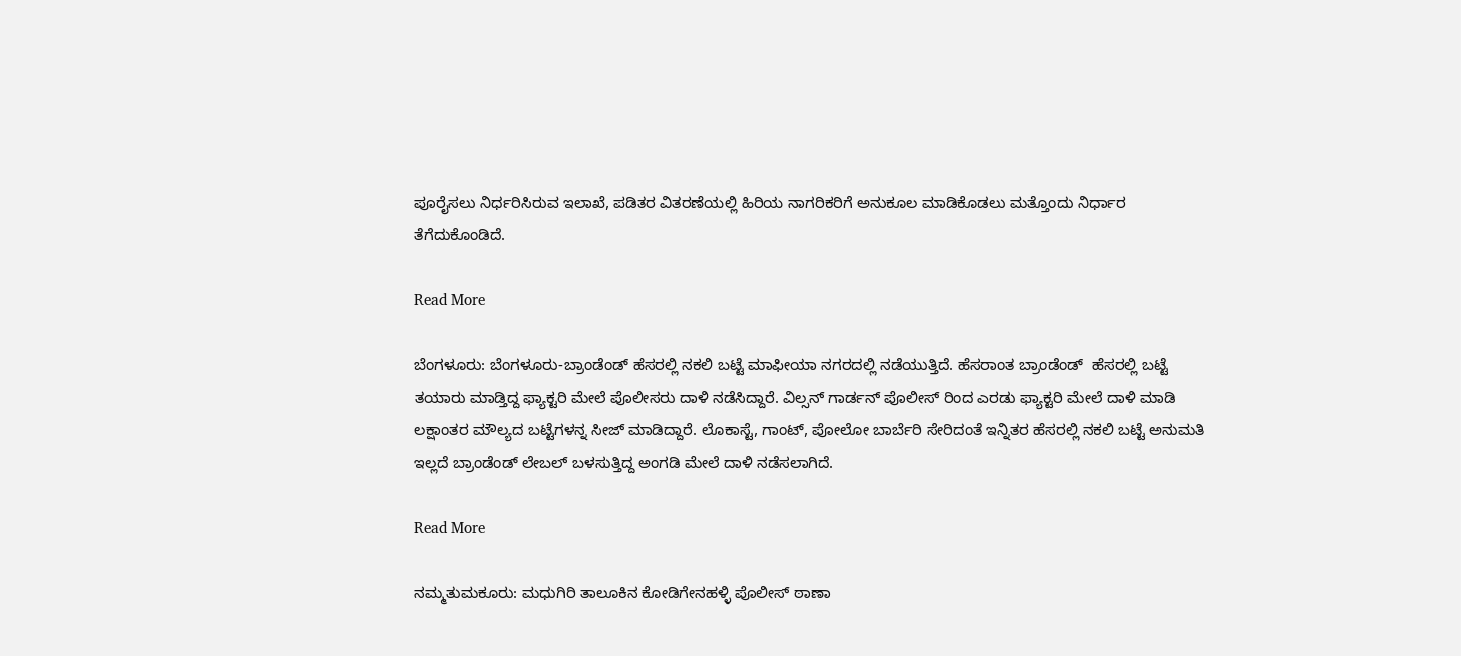ಪೂರೈಸಲು ನಿರ್ಧರಿಸಿರುವ ಇಲಾಖೆ, ಪಡಿತರ ವಿತರಣೆಯಲ್ಲಿ ಹಿರಿಯ ನಾಗರಿಕರಿಗೆ ಅನುಕೂಲ ಮಾಡಿಕೊಡಲು ಮತ್ತೊಂದು ನಿರ್ಧಾರ ತೆಗೆದುಕೊಂಡಿದೆ.

Read More

ಬೆಂಗಳೂರು: ಬೆಂಗಳೂರು-ಬ್ರಾಂಡೆಂಡ್ ಹೆಸರಲ್ಲಿ ನಕಲಿ ಬಟ್ಟೆ ಮಾಫೀಯಾ ನಗರದಲ್ಲಿ ನಡೆಯುತ್ತಿದೆ. ಹೆಸರಾಂತ ಬ್ರಾಂಡೆಂಡ್  ಹೆಸರಲ್ಲಿ ಬಟ್ಟೆ ತಯಾರು ಮಾಡ್ತಿದ್ದ ಫ್ಯಾಕ್ಟರಿ ಮೇಲೆ ಪೊಲೀಸರು ದಾಳಿ ನಡೆಸಿದ್ದಾರೆ. ವಿಲ್ಸನ್ ಗಾರ್ಡನ್ ಪೊಲೀಸ್ ರಿಂದ ಎರಡು ಫ್ಯಾಕ್ಟರಿ ಮೇಲೆ ದಾಳಿ ಮಾಡಿ ಲಕ್ಷಾಂತರ ಮೌಲ್ಯದ ಬಟ್ಟೆಗಳನ್ನ ಸೀಜ್ ಮಾಡಿದ್ದಾರೆ. ಲೊಕಾಸ್ಟೆ, ಗಾಂಟ್, ಪೋಲೋ ಬಾರ್ಬೆರಿ ಸೇರಿದಂತೆ ಇನ್ನಿತರ ಹೆಸರಲ್ಲಿ ನಕಲಿ ಬಟ್ಟೆ ಅನುಮತಿ ಇಲ್ಲದೆ ಬ್ರಾಂಡೆಂಡ್ ಲೇಬಲ್ ಬಳಸುತ್ತಿದ್ದ ಅಂಗಡಿ ಮೇಲೆ ದಾಳಿ ನಡೆಸಲಾಗಿದೆ.

Read More

ನಮ್ಮತುಮಕೂರು: ಮಧುಗಿರಿ ತಾಲೂಕಿನ ಕೋಡಿಗೇನಹಳ್ಳಿ ಪೊಲೀಸ್ ಠಾಣಾ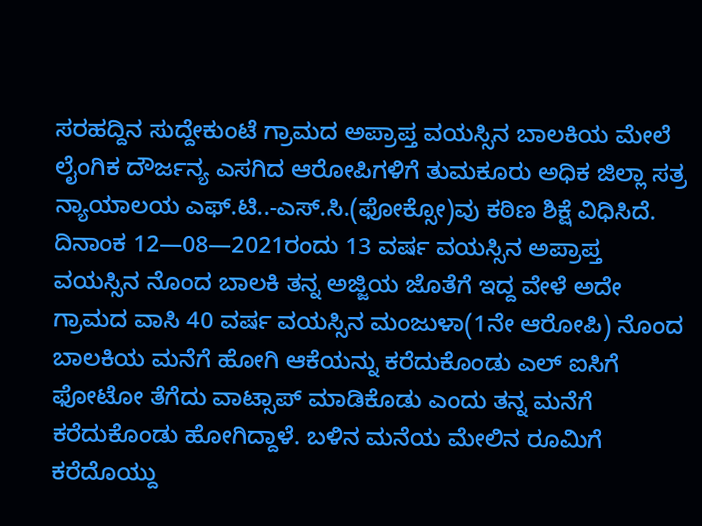ಸರಹದ್ದಿನ ಸುದ್ದೇಕುಂಟೆ ಗ್ರಾಮದ ಅಪ್ರಾಪ್ತ ವಯಸ್ಸಿನ ಬಾಲಕಿಯ ಮೇಲೆ ಲೈಂಗಿಕ ದೌರ್ಜನ್ಯ ಎಸಗಿದ ಆರೋಪಿಗಳಿಗೆ ತುಮಕೂರು ಅಧಿಕ ಜಿಲ್ಲಾ ಸತ್ರ ನ್ಯಾಯಾಲಯ ಎಫ್.ಟಿ..-ಎಸ್.ಸಿ.(ಫೋಕ್ಸೋ)ವು ಕಠಿಣ ಶಿಕ್ಷೆ ವಿಧಿಸಿದೆ. ದಿನಾಂಕ 12—08—2021ರಂದು 13 ವರ್ಷ ವಯಸ್ಸಿನ ಅಪ್ರಾಪ್ತ ವಯಸ್ಸಿನ ನೊಂದ ಬಾಲಕಿ ತನ್ನ ಅಜ್ಜಿಯ ಜೊತೆಗೆ ಇದ್ದ ವೇಳೆ ಅದೇ ಗ್ರಾಮದ ವಾಸಿ 40 ವರ್ಷ ವಯಸ್ಸಿನ ಮಂಜುಳಾ(1ನೇ ಆರೋಪಿ) ನೊಂದ ಬಾಲಕಿಯ ಮನೆಗೆ ಹೋಗಿ ಆಕೆಯನ್ನು ಕರೆದುಕೊಂಡು ಎಲ್ ಐಸಿಗೆ ಫೋಟೋ ತೆಗೆದು ವಾಟ್ಸಾಪ್ ಮಾಡಿಕೊಡು ಎಂದು ತನ್ನ ಮನೆಗೆ ಕರೆದುಕೊಂಡು ಹೋಗಿದ್ದಾಳೆ. ಬಳಿನ ಮನೆಯ ಮೇಲಿನ ರೂಮಿಗೆ ಕರೆದೊಯ್ದು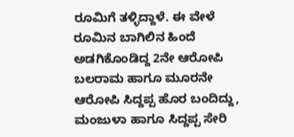ರೂಮಿಗೆ ತಳ್ಳಿದ್ದಾಳೆ. ಈ ವೇಳೆ ರೂಮಿನ ಬಾಗಿಲಿನ ಹಿಂದೆ ಅಡಗಿಕೊಂಡಿದ್ದ 2ನೇ ಆರೋಪಿ ಬಲರಾಮ ಹಾಗೂ ಮೂರನೇ ಆರೋಪಿ ಸಿದ್ದಪ್ಪ ಹೊರ ಬಂದಿದ್ದು, ಮಂಜುಳಾ ಹಾಗೂ ಸಿದ್ದಪ್ಪ ಸೇರಿ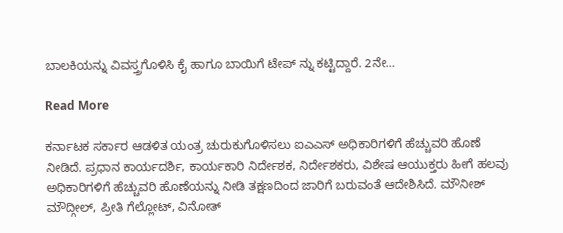ಬಾಲಕಿಯನ್ನು ವಿವಸ್ತ್ರಗೊಳಿಸಿ ಕೈ ಹಾಗೂ ಬಾಯಿಗೆ ಟೇಪ್ ನ್ನು ಕಟ್ಟಿದ್ದಾರೆ. 2ನೇ…

Read More

ಕರ್ನಾಟಕ ಸರ್ಕಾರ ಆಡಳಿತ ಯಂತ್ರ ಚುರುಕುಗೊಳಿಸಲು ಐಎಎಸ್ ಅಧಿಕಾರಿಗಳಿಗೆ ಹೆಚ್ಚುವರಿ ಹೊಣೆ ನೀಡಿದೆ. ಪ್ರಧಾನ ಕಾರ್ಯದರ್ಶಿ, ಕಾರ್ಯಕಾರಿ ನಿರ್ದೇಶಕ, ನಿರ್ದೇಶಕರು, ವಿಶೇಷ ಆಯುಕ್ತರು ಹೀಗೆ ಹಲವು ಅಧಿಕಾರಿಗಳಿಗೆ ಹೆಚ್ಚುವರಿ ಹೊಣೆಯನ್ನು ನೀಡಿ ತಕ್ಷಣದಿಂದ ಜಾರಿಗೆ ಬರುವಂತೆ ಆದೇಶಿಸಿದೆ. ಮೌನೀಶ್ ಮೌದ್ಗೀಲ್, ಪ್ರೀತಿ ಗೆಲ್ಲೋಟ್, ವಿನೋತ್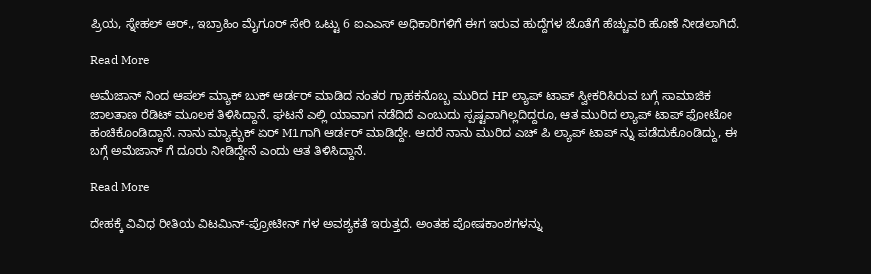ಪ್ರಿಯ, ಸ್ನೇಹಲ್ ಆರ್., ಇಬ್ರಾಹಿಂ ಮೈಗೂರ್ ಸೇರಿ ಒಟ್ಟು 6 ಐಎಎಸ್ ಅಧಿಕಾರಿಗಳಿಗೆ ಈಗ ಇರುವ ಹುದ್ದೆಗಳ ಜೊತೆಗೆ ಹೆಚ್ಚುವರಿ ಹೊಣೆ ನೀಡಲಾಗಿದೆ.

Read More

ಅಮೆಜಾನ್‌ ನಿಂದ ಆಪಲ್ ಮ್ಯಾಕ್ ಬುಕ್ ಆರ್ಡರ್ ಮಾಡಿದ ನಂತರ ಗ್ರಾಹಕನೊಬ್ಬ ಮುರಿದ HP ಲ್ಯಾಪ್‌ ಟಾಪ್ ಸ್ವೀಕರಿಸಿರುವ ಬಗ್ಗೆ ಸಾಮಾಜಿಕ ಜಾಲತಾಣ ರೆಡಿಟ್ ಮೂಲಕ ತಿಳಿಸಿದ್ದಾನೆ. ಘಟನೆ ಎಲ್ಲಿ ಯಾವಾಗ ನಡೆದಿದೆ ಎಂಬುದು ಸ್ಪಷ್ಟವಾಗಿಲ್ಲದಿದ್ದರೂ, ಆತ ಮುರಿದ ಲ್ಯಾಪ್ ಟಾಪ್ ಫೋಟೋ ಹಂಚಿಕೊಂಡಿದ್ದಾನೆ. ನಾನು ಮ್ಯಾಕ್ಬುಕ್ ಏರ್ M1ಗಾಗಿ ಆರ್ಡರ್ ಮಾಡಿದ್ದೇ. ಆದರೆ ನಾನು ಮುರಿದ ಎಚ್ ಪಿ ಲ್ಯಾಪ್ ಟಾಪ್ ನ್ನು ಪಡೆದುಕೊಂಡಿದ್ದು, ಈ ಬಗ್ಗೆ ಅಮೆಜಾನ್ ಗೆ ದೂರು ನೀಡಿದ್ದೇನೆ ಎಂದು ಆತ ತಿಳಿಸಿದ್ದಾನೆ.

Read More

ದೇಹಕ್ಕೆ ವಿವಿಧ ರೀತಿಯ ವಿಟಮಿನ್-ಪ್ರೋಟೀನ್‌ ಗಳ ಅವಶ್ಯಕತೆ ಇರುತ್ತದೆ. ಅಂತಹ ಪೋಷಕಾಂಶಗಳನ್ನು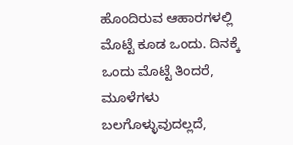ಹೊಂದಿರುವ ಆಹಾರಗಳಲ್ಲಿ ಮೊಟ್ಟೆ ಕೂಡ ಒಂದು. ದಿನಕ್ಕೆ ಒಂದು ಮೊಟ್ಟೆ ತಿಂದರೆ, ಮೂಳೆಗಳು ಬಲಗೊಳ್ಳುವುದಲ್ಲದೆ,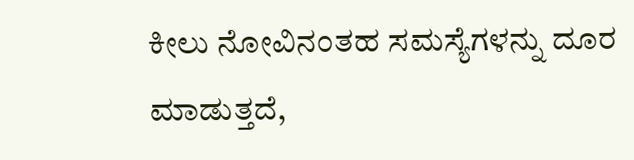ಕೀಲು ನೋವಿನಂತಹ ಸಮಸ್ಯೆಗಳನ್ನು ದೂರ ಮಾಡುತ್ತದೆ,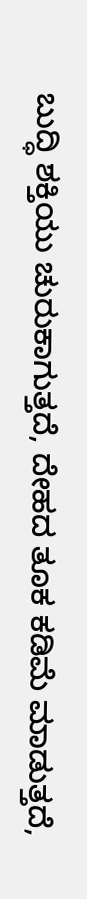ಬುದ್ಧಿ ಶಕ್ತಿಯು ಚುರುಕಾಗುತ್ತದೆ, ದೇಹದ ತೂಕ ಕಡಿಮೆ ಮಾಡುತ್ತದೆ,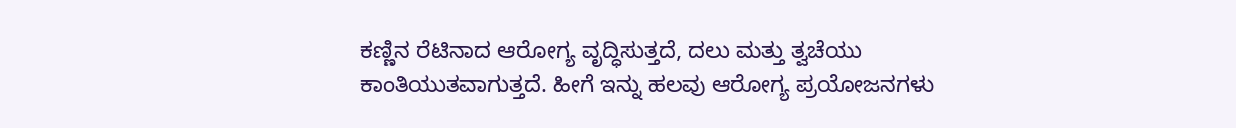ಕಣ್ಣಿನ ರೆಟಿನಾದ ಆರೋಗ್ಯ ವೃದ್ಧಿಸುತ್ತದೆ, ದಲು ಮತ್ತು ತ್ವಚೆಯು ಕಾಂತಿಯುತವಾಗುತ್ತದೆ. ಹೀಗೆ ಇನ್ನು ಹಲವು ಆರೋಗ್ಯ ಪ್ರಯೋಜನಗಳು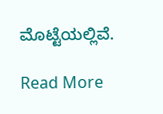ಮೊಟ್ಟೆಯಲ್ಲಿವೆ.

Read More